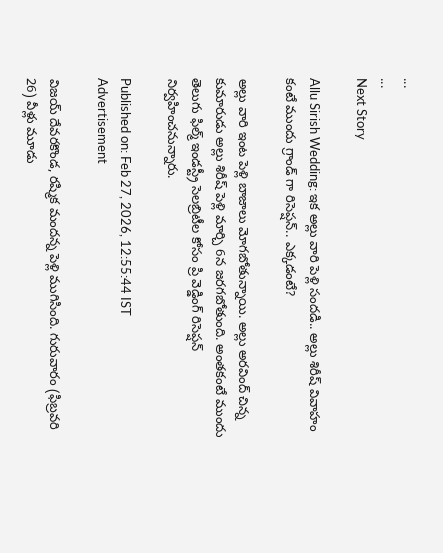...
...
Next Story

Allu Sirish Wedding: ఇక అల్లు వారి పెళ్లి సందడి.. అల్లు శిరీష్ వివాహం కంటే ముందు గ్రాండ్ గా రిసెప్షన్.. ఎక్కడంటే?

అల్లు వారి ఇంట పెళ్లి బాజాలు మోగబోతున్నాయి. అల్లు అరవింద్ చిన్న కుమారుడు అల్లు శిరీష్ పెళ్లి మార్చి 6న జరగబోతుంది. అంతకంటే ముందు తెలుగు ఫిల్మ్ ఇండస్ట్రీ సెలబ్రిటీల కోసం ప్రి వెడ్డింగ్ రిసెప్షన్ నిర్వహించనున్నారు.

Published on: Feb 27, 2026, 12:55:44 IST
Advertisement

విజయ్ దేవరకొండ, రష్మిక మందన్న పెళ్లి ముగిసింది. గురువారం (ఫిబ్రవరి 26) వీళ్లు మూడు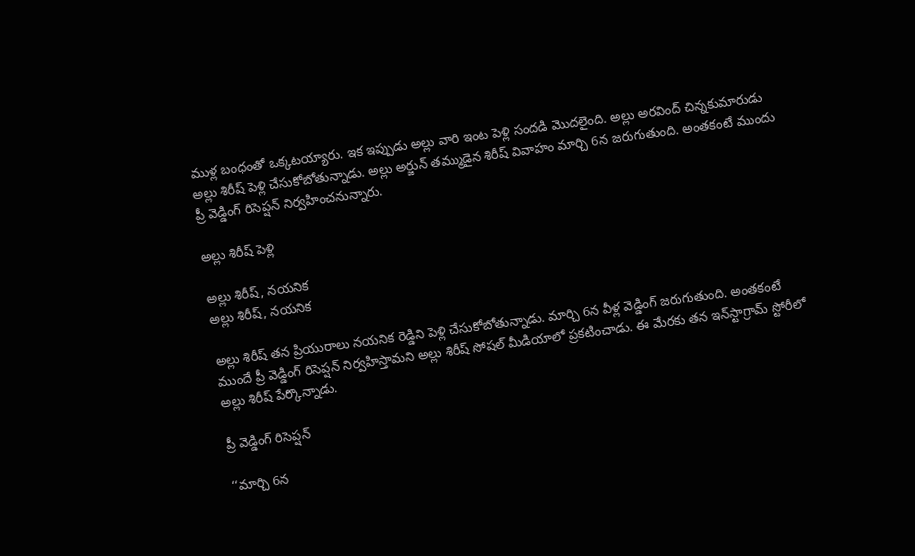ముళ్ల బంధంతో ఒక్కటయ్యారు. ఇక ఇప్పుడు అల్లు వారి ఇంట పెళ్లి సందడి మొదలైంది. అల్లు అరవింద్ చిన్నకుమారుడు అల్లు శిరీష్ పెళ్లి చేసుకోబోతున్నాడు. అల్లు అర్జున్ తమ్ముడైన శిరీష్ వివాహం మార్చి 6న జరుగుతుంది. అంతకంటే ముందు ప్రీ వెడ్డింగ్ రిసెప్షన్ నిర్వహించనున్నారు.

అల్లు శిరీష్ పెళ్లి

అల్లు శిరీష్, నయనిక
అల్లు శిరీష్, నయనిక

అల్లు శిరీష్ తన ప్రియురాలు నయనిక రెడ్డిని పెళ్లి చేసుకోబోతున్నాడు. మార్చి 6న వీళ్ల వెడ్డింగ్ జరుగుతుంది. అంతకంటే ముందే ప్రీ వెడ్డింగ్ రిసెప్షన్ నిర్వహిస్తామని అల్లు శిరీష్ సోషల్ మీడియాలో ప్రకటించాడు. ఈ మేరకు తన ఇన్‌స్టాగ్రామ్‌ స్టోరీలో అల్లు శిరీష్ పేర్కొన్నాడు.

ప్రీ వెడ్డింగ్ రిసెప్షన్

‘‘మార్చి 6న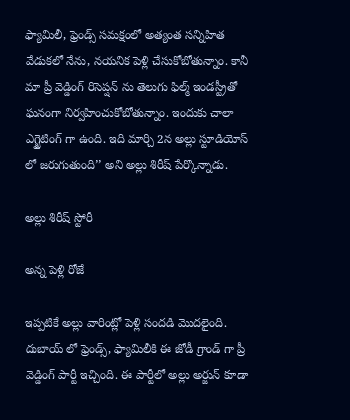ఫ్యామిలీ, ఫ్రెండ్స్ సమక్షంలో అత్యంత సన్నిహిత వేడుకలో నేను, నయనిక పెళ్లి చేసుకోబోతున్నాం. కానీ మా ప్రీ వెడ్డింగ్ రిసెప్షన్ ను తెలుగు ఫిల్మ్ ఇండస్ట్రీతో ఘనంగా నిర్వహించుకోబోతున్నాం. ఇందుకు చాలా ఎగ్జైటింగ్ గా ఉంది. ఇది మార్చి 2న అల్లు స్టూడియోస్ లో జరుగుతుంది’’ అని అల్లు శిరీష్ పేర్కొన్నాడు.

అల్లు శిరీష్ స్టోరీ

అన్న పెళ్లి రోజే

ఇప్పటికే అల్లు వారింట్లో పెళ్లి సందడి మొదలైంది. దుబాయ్ లో ఫ్రెండ్స్, ఫ్యామిలీకి ఈ జోడీ గ్రాండ్ గా ప్రీ వెడ్డింగ్ పార్టీ ఇచ్చింది. ఈ పార్టీలో అల్లు అర్జున్ కూడా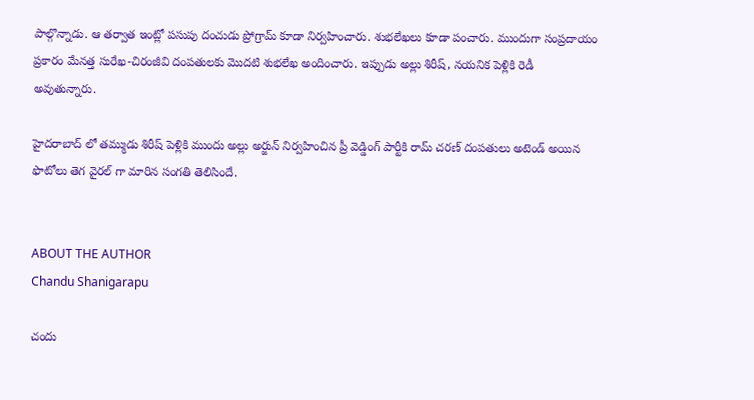పాల్గొన్నాడు. ఆ తర్వాత ఇంట్లో పసుపు దంచుడు ప్రోగ్రామ్ కూడా నిర్వహించారు. శుభలేఖలు కూడా పంచారు. ముందుగా సంప్రదాయం ప్రకారం మేనత్త సురేఖ-చిరంజీవి దంపతులకు మొదటి శుభలేఖ అందించారు. ఇప్పుడు అల్లు శిరీష్, నయనిక పెళ్లికి రెడీ అవుతున్నారు.

హైదరాబాద్ లో తమ్ముడు శిరీష్ పెళ్లికి ముందు అల్లు అర్జున్ నిర్వహించిన ప్రీ వెడ్డింగ్ పార్టీకి రామ్ చరణ్ దంపతులు అటెండ్ అయిన ఫొటోలు తెగ వైరల్ గా మారిన సంగతి తెలిసిందే.


ABOUT THE AUTHOR
Chandu Shanigarapu

చందు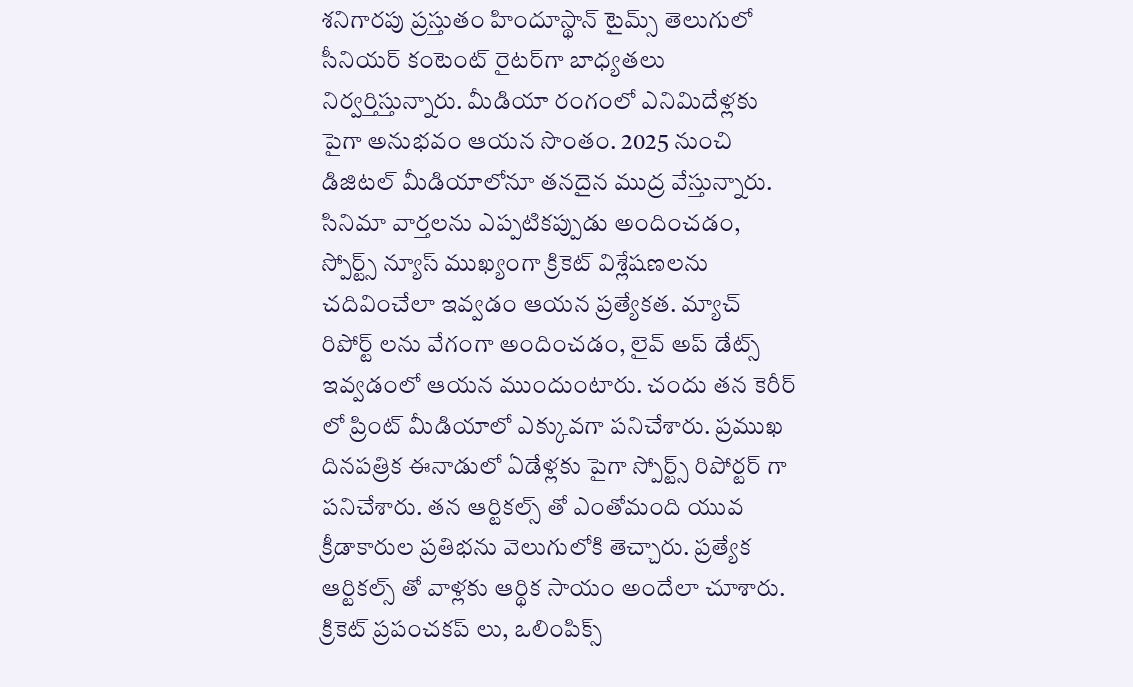శనిగారపు ప్రస్తుతం హిందూస్థాన్ టైమ్స్ తెలుగులో సీనియర్ కంటెంట్ రైట‌ర్‌గా బాధ్యతలు నిర్వర్తిస్తున్నారు. మీడియా రంగంలో ఎనిమిదేళ్లకు పైగా అనుభవం ఆయన సొంతం. 2025 నుంచి డిజిటల్ మీడియాలోనూ తనదైన ముద్ర వేస్తున్నారు. సినిమా వార్తలను ఎప్పటికప్పుడు అందించడం, స్పోర్ట్స్ న్యూస్ ముఖ్యంగా క్రికెట్ విశ్లేషణలను చదివించేలా ఇవ్వడం ఆయన ప్రత్యేకత. మ్యాచ్ రిపోర్ట్ లను వేగంగా అందించడం, లైవ్ అప్ డేట్స్ ఇవ్వడంలో ఆయన ముందుంటారు. చందు తన కెరీర్ లో ప్రింట్ మీడియాలో ఎక్కువగా పనిచేశారు. ప్రముఖ దినపత్రిక ఈనాడులో ఏడేళ్లకు పైగా స్పోర్ట్స్ రిపోర్టర్ గా పనిచేశారు. తన ఆర్టికల్స్ తో ఎంతోమంది యువ క్రీడాకారుల ప్రతిభను వెలుగులోకి తెచ్చారు. ప్రత్యేక ఆర్టికల్స్ తో వాళ్లకు ఆర్థిక సాయం అందేలా చూశారు. క్రికెట్ ప్రపంచకప్ లు, ఒలింపిక్స్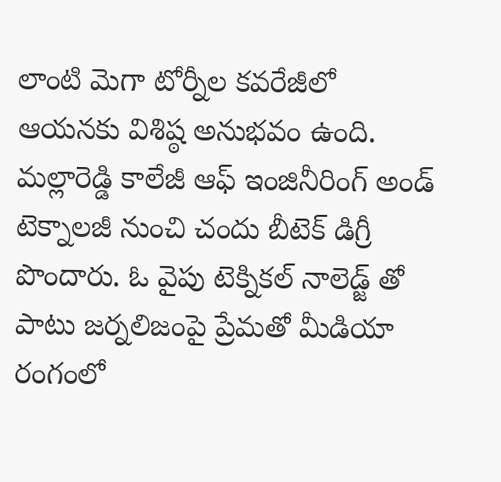లాంటి మెగా టోర్నీల కవరేజీలో ఆయనకు విశిష్ఠ అనుభవం ఉంది. మల్లారెడ్డి కాలేజీ ఆఫ్ ఇంజినీరింగ్ అండ్ టెక్నాలజీ నుంచి చందు బీటెక్ డిగ్రీ పొందారు. ఓ వైపు టెక్నికల్ నాలెడ్జ్ తో పాటు జర్నలిజంపై ప్రేమతో మీడియా రంగంలో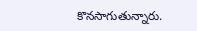కొనసాగుతున్నారు.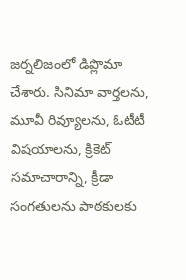జర్నలిజంలో డిప్లొమా చేశారు. సినిమా వార్తలను, మూవీ రివ్యూలను, ఓటీటీ విషయాలను, క్రికెట్ సమాచారాన్ని, క్రీడా సంగతులను పాఠకులకు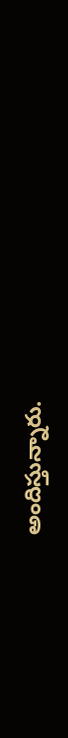అందిస్తున్నారు.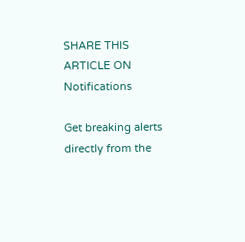SHARE THIS ARTICLE ON
Notifications

Get breaking alerts directly from the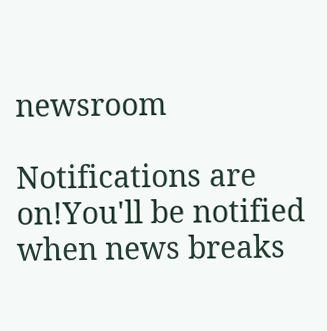newsroom

Notifications are on!You'll be notified when news breaks